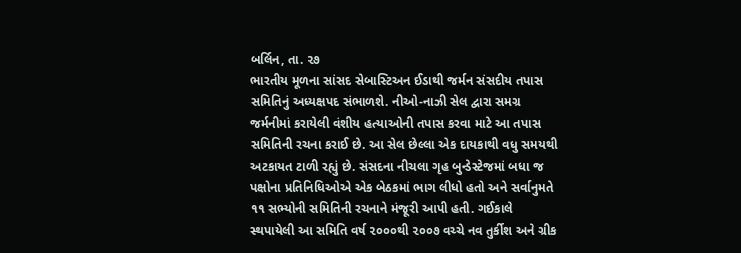બર્લિન, તા. ૨૭
ભારતીય મૂળના સાંસદ સેબાસ્ટિઅન ઈડાથી જર્મન સંસદીય તપાસ સમિતિનું અધ્યક્ષપદ સંભાળશે. નીઓ-નાઝી સેલ દ્વારા સમગ્ર જર્મનીમાં કરાયેલી વંશીય હત્યાઓની તપાસ કરવા માટે આ તપાસ સમિતિની રચના કરાઈ છે. આ સેલ છેલ્લા એક દાયકાથી વધુ સમયથી અટકાયત ટાળી રહ્યું છે. સંસદના નીચલા ગૃહ બુન્ડેસ્ટેજમાં બધા જ પક્ષોના પ્રતિનિધિઓએ એક બેઠકમાં ભાગ લીધો હતો અને સર્વાનુમતે ૧૧ સભ્યોની સમિતિની રચનાને મંજૂરી આપી હતી. ગઈકાલે સ્થપાયેલી આ સમિતિ વર્ષ ૨૦૦૦થી ૨૦૦૭ વચ્ચે નવ તુર્કીશ અને ગ્રીક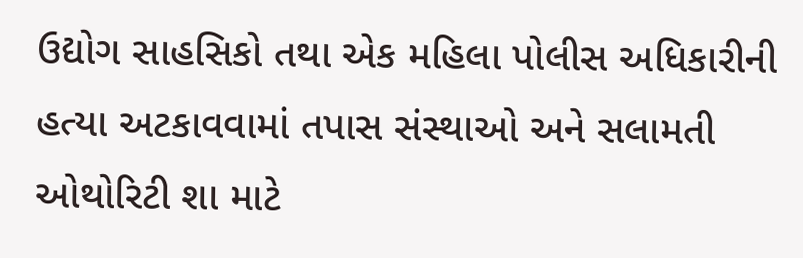ઉદ્યોગ સાહસિકો તથા એક મહિલા પોલીસ અધિકારીની હત્યા અટકાવવામાં તપાસ સંસ્થાઓ અને સલામતી ઓથોરિટી શા માટે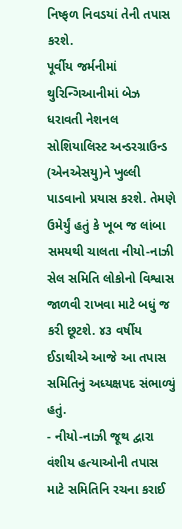નિષ્ફળ નિવડયાં તેની તપાસ કરશે.
પૂર્વીય જર્મનીમાં થુરિન્ગિઆનીમાં બેઝ ધરાવતી નેશનલ સોશિયાલિસ્ટ અન્ડરગ્રાઉન્ડ (એનએસયુ)ને ખુલ્લી પાડવાનો પ્રયાસ કરશે. તેમણે ઉમેર્યું હતું કે ખૂબ જ લાંબા સમયથી ચાલતા નીયો-નાઝી સેલ સમિતિ લોકોનો વિશ્વાસ જાળવી રાખવા માટે બધું જ કરી છૂટશે. ૪૩ વર્ષીય ઈડાથીએ આજે આ તપાસ સમિતિનું અધ્યક્ષપદ સંભાળ્યું હતું.
- નીયો-નાઝી જૂથ દ્વારા વંશીય હત્યાઓની તપાસ માટે સમિતિનિ રચના કરાઈ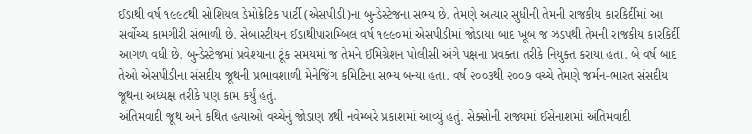ઈડાથી વર્ષ ૧૯૯૮થી સોશિયલ ડેમોક્રેટિક પાર્ટી (એસપીડી)ના બુન્ડેસ્ટેજના સભ્ય છે. તેમણે અત્યાર સુધીની તેમની રાજકીય કારકિર્દીમાં આ સર્વોચ્ચ કામગીરી સંભાળી છે. સેબાસ્ટીયન ઈડાથીપારામ્બિલ વર્ષ ૧૯૯૦માં એસપીડીમાં જોડાયા બાદ ખૂબ જ ઝડપથી તેમની રાજકીય કારકિર્દી આગળ વધી છે. બુન્ડેસ્ટેજમાં પ્રવેશ્યાના ટૂંક સમયમાં જ તેમને ઈમિગ્રેશન પોલીસી અંગે પક્ષના પ્રવક્તા તરીકે નિયુક્ત કરાયા હતા. બે વર્ષ બાદ તેઓ એસપીડીના સંસદીય જૂથની પ્રભાવશાળી મેનેજિંગ કમિટિના સભ્ય બન્યા હતા. વર્ષ ૨૦૦૩થી ૨૦૦૭ વચ્ચે તેમણે જર્મન-ભારત સંસદીય જૂથના અધ્યક્ષ તરીકે પણ કામ કર્યું હતું.
અંતિમવાદી જૂથ અને કથિત હત્યાઓ વચ્ચેનું જોડાણ ૪થી નવેમ્બરે પ્રકાશમાં આવ્યું હતું. સેક્સોની રાજ્યમાં ઈસેનાશમાં અંતિમવાદી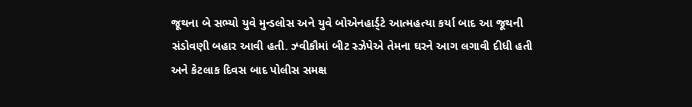જૂથના બે સભ્યો યુવે મુન્ડલોસ અને યુવે બોએનહાર્ડ્ટે આત્મહત્યા કર્યા બાદ આ જૂથની સંડોવણી બહાર આવી હતી. ઝ્વીકૌમાં બીટ સ્ઝેપેએ તેમના ઘરને આગ લગાવી દીધી હતી અને કેટલાક દિવસ બાદ પોલીસ સમક્ષ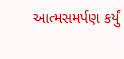આત્મસમર્પણ કર્યું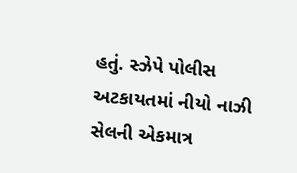હતું. સ્ઝેપે પોલીસ અટકાયતમાં નીયો નાઝી સેલની એકમાત્ર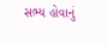સભ્ય હોવાનું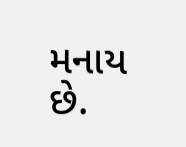મનાય છે.